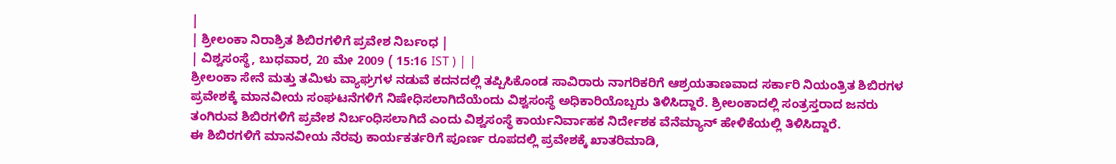|
| ಶ್ರೀಲಂಕಾ ನಿರಾಶ್ರಿತ ಶಿಬಿರಗಳಿಗೆ ಪ್ರವೇಶ ನಿರ್ಬಂಧ |
| ವಿಶ್ವಸಂಸ್ಥೆ, ಬುಧವಾರ, 20 ಮೇ 2009 ( 15:16 IST ) | |
ಶ್ರೀಲಂಕಾ ಸೇನೆ ಮತ್ತು ತಮಿಳು ವ್ಯಾಘ್ರಗಳ ನಡುವೆ ಕದನದಲ್ಲಿ ತಪ್ಪಿಸಿಕೊಂಡ ಸಾವಿರಾರು ನಾಗರಿಕರಿಗೆ ಆಶ್ರಯತಾಣವಾದ ಸರ್ಕಾರಿ ನಿಯಂತ್ರಿತ ಶಿಬಿರಗಳ ಪ್ರವೇಶಕ್ಕೆ ಮಾನವೀಯ ಸಂಘಟನೆಗಳಿಗೆ ನಿಷೇಧಿಸಲಾಗಿದೆಯೆಂದು ವಿಶ್ವಸಂಸ್ಥೆ ಅಧಿಕಾರಿಯೊಬ್ಬರು ತಿಳಿಸಿದ್ದಾರೆ. ಶ್ರೀಲಂಕಾದಲ್ಲಿ ಸಂತ್ರಸ್ತರಾದ ಜನರು ತಂಗಿರುವ ಶಿಬಿರಗಳಿಗೆ ಪ್ರವೇಶ ನಿರ್ಬಂಧಿಸಲಾಗಿದೆ ಎಂದು ವಿಶ್ವಸಂಸ್ಥೆ ಕಾರ್ಯನಿರ್ವಾಹಕ ನಿರ್ದೇಶಕ ವೆನೆಮ್ಯಾನ್ ಹೇಳಿಕೆಯಲ್ಲಿ ತಿಳಿಸಿದ್ದಾರೆ.
ಈ ಶಿಬಿರಗಳಿಗೆ ಮಾನವೀಯ ನೆರವು ಕಾರ್ಯಕರ್ತರಿಗೆ ಪೂರ್ಣ ರೂಪದಲ್ಲಿ ಪ್ರವೇಶಕ್ಕೆ ಖಾತರಿಮಾಡಿ,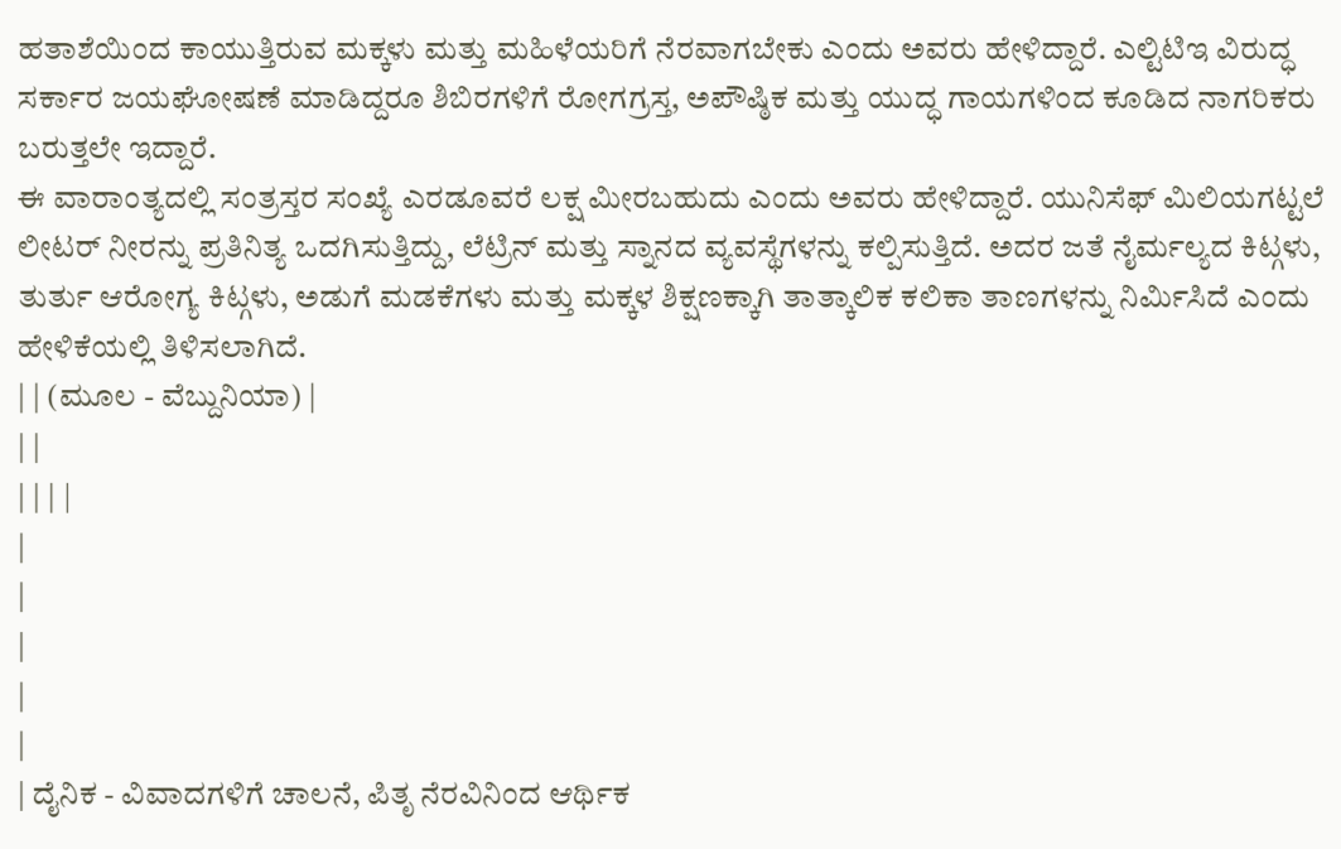ಹತಾಶೆಯಿಂದ ಕಾಯುತ್ತಿರುವ ಮಕ್ಕಳು ಮತ್ತು ಮಹಿಳೆಯರಿಗೆ ನೆರವಾಗಬೇಕು ಎಂದು ಅವರು ಹೇಳಿದ್ದಾರೆ. ಎಲ್ಟಿಟಿಇ ವಿರುದ್ಧ ಸರ್ಕಾರ ಜಯಘೋಷಣೆ ಮಾಡಿದ್ದರೂ ಶಿಬಿರಗಳಿಗೆ ರೋಗಗ್ರಸ್ತ, ಅಪೌಷ್ಠಿಕ ಮತ್ತು ಯುದ್ಧ ಗಾಯಗಳಿಂದ ಕೂಡಿದ ನಾಗರಿಕರು ಬರುತ್ತಲೇ ಇದ್ದಾರೆ.
ಈ ವಾರಾಂತ್ಯದಲ್ಲಿ ಸಂತ್ರಸ್ತರ ಸಂಖ್ಯೆ ಎರಡೂವರೆ ಲಕ್ಷ ಮೀರಬಹುದು ಎಂದು ಅವರು ಹೇಳಿದ್ದಾರೆ. ಯುನಿಸೆಫ್ ಮಿಲಿಯಗಟ್ಟಲೆ ಲೀಟರ್ ನೀರನ್ನು ಪ್ರತಿನಿತ್ಯ ಒದಗಿಸುತ್ತಿದ್ದು, ಲೆಟ್ರಿನ್ ಮತ್ತು ಸ್ನಾನದ ವ್ಯವಸ್ಥೆಗಳನ್ನು ಕಲ್ಪಿಸುತ್ತಿದೆ. ಅದರ ಜತೆ ನೈರ್ಮಲ್ಯದ ಕಿಟ್ಗಳು, ತುರ್ತು ಆರೋಗ್ಯ ಕಿಟ್ಗಳು, ಅಡುಗೆ ಮಡಕೆಗಳು ಮತ್ತು ಮಕ್ಕಳ ಶಿಕ್ಷಣಕ್ಕಾಗಿ ತಾತ್ಕಾಲಿಕ ಕಲಿಕಾ ತಾಣಗಳನ್ನು ನಿರ್ಮಿಸಿದೆ ಎಂದು ಹೇಳಿಕೆಯಲ್ಲಿ ತಿಳಿಸಲಾಗಿದೆ.
| | (ಮೂಲ - ವೆಬ್ದುನಿಯಾ) |
| |
| | | |
|
|
|
|
|
| ದೈನಿಕ - ವಿವಾದಗಳಿಗೆ ಚಾಲನೆ, ಪಿತೃ ನೆರವಿನಿಂದ ಆರ್ಥಿಕ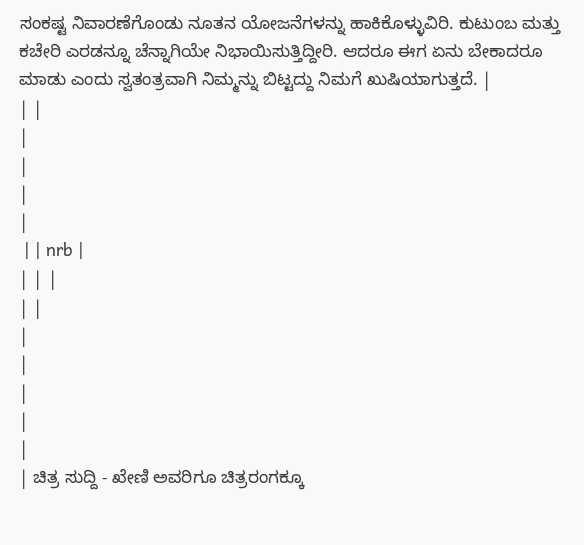ಸಂಕಷ್ಟ ನಿವಾರಣೆಗೊಂಡು ನೂತನ ಯೋಜನೆಗಳನ್ನು ಹಾಕಿಕೊಳ್ಳುವಿರಿ. ಕುಟುಂಬ ಮತ್ತು ಕಚೇರಿ ಎರಡನ್ನೂ ಚೆನ್ನಾಗಿಯೇ ನಿಭಾಯಿಸುತ್ತಿದ್ದೀರಿ. ಆದರೂ ಈಗ ಏನು ಬೇಕಾದರೂ ಮಾಡು ಎಂದು ಸ್ವತಂತ್ರವಾಗಿ ನಿಮ್ಮನ್ನು ಬಿಟ್ಟದ್ದು ನಿಮಗೆ ಖುಷಿಯಾಗುತ್ತದೆ. |
| |
|
|
|
|
 | | nrb |
| | |
| |
|
|
|
|
|
| ಚಿತ್ರ ಸುದ್ದಿ - ಖೇಣಿ ಅವರಿಗೂ ಚಿತ್ರರಂಗಕ್ಕೂ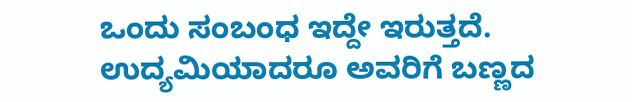ಒಂದು ಸಂಬಂಧ ಇದ್ದೇ ಇರುತ್ತದೆ. ಉದ್ಯಮಿಯಾದರೂ ಅವರಿಗೆ ಬಣ್ಣದ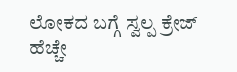ಲೋಕದ ಬಗ್ಗೆ ಸ್ವಲ್ಪ ಕ್ರೇಜ್ ಹೆಚ್ಚೇ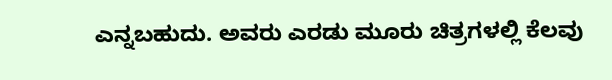ಎನ್ನಬಹುದು. ಅವರು ಎರಡು ಮೂರು ಚಿತ್ರಗಳಲ್ಲಿ ಕೆಲವು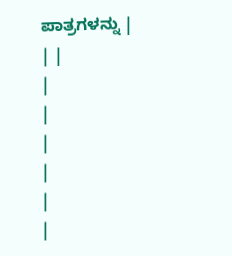ಪಾತ್ರಗಳನ್ನು |
| |
|
|
|
|
|
|